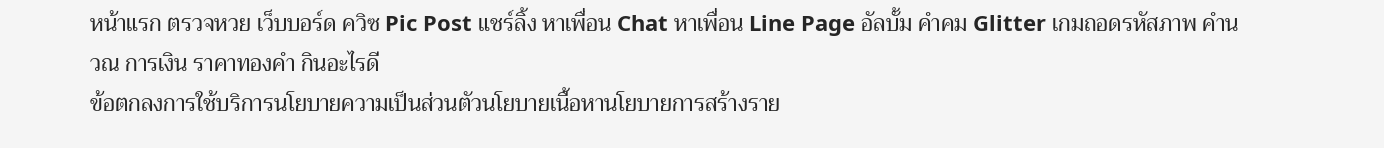หน้าแรก ตรวจหวย เว็บบอร์ด ควิซ Pic Post แชร์ลิ้ง หาเพื่อน Chat หาเพื่อน Line Page อัลบั้ม คำคม Glitter เกมถอดรหัสภาพ คำนวณ การเงิน ราคาทองคำ กินอะไรดี
ข้อตกลงการใช้บริการนโยบายความเป็นส่วนตัวนโยบายเนื้อหานโยบายการสร้างราย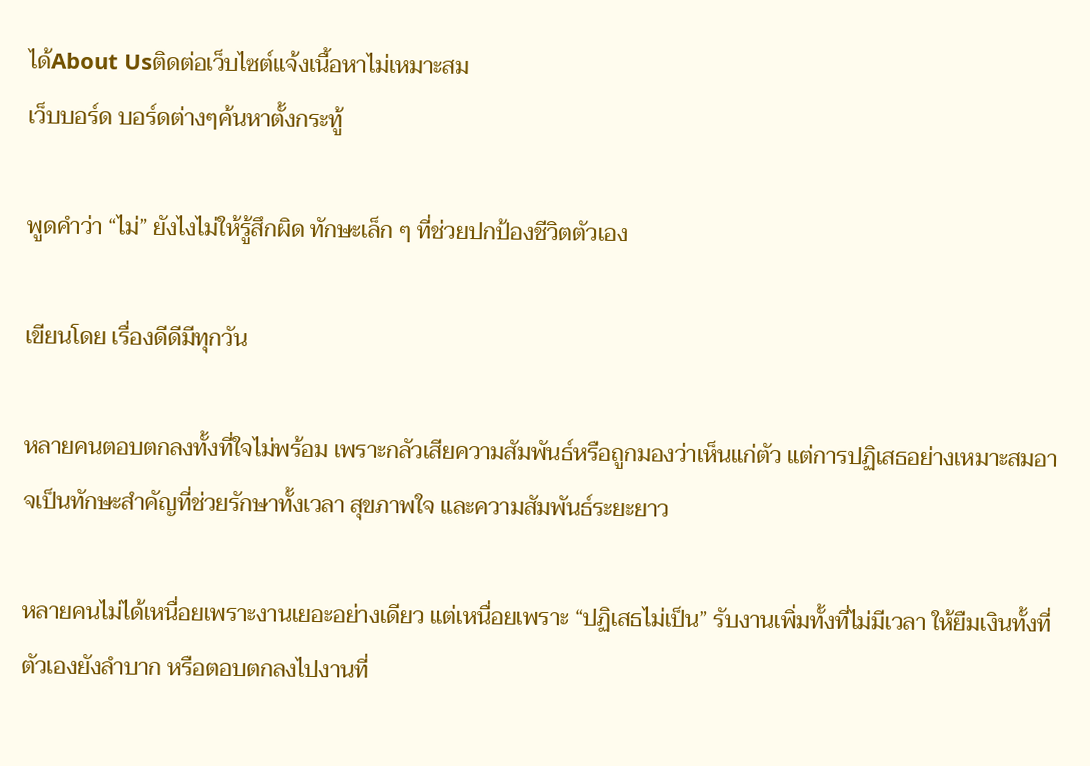ได้About Usติดต่อเว็บไซต์แจ้งเนื้อหาไม่เหมาะสม
เว็บบอร์ด บอร์ดต่างๆค้นหาตั้งกระทู้

พูดคำว่า “ไม่” ยังไงไม่ให้รู้สึกผิด ทักษะเล็ก ๆ ที่ช่วยปกป้องชีวิตตัวเอง

เขียนโดย เรื่องดีดีมีทุกวัน

หลายคนตอบตกลงทั้งที่ใจไม่พร้อม เพราะกลัวเสียความสัมพันธ์หรือถูกมองว่าเห็นแก่ตัว แต่การปฏิเสธอย่างเหมาะสมอาจเป็นทักษะสำคัญที่ช่วยรักษาทั้งเวลา สุขภาพใจ และความสัมพันธ์ระยะยาว

หลายคนไม่ได้เหนื่อยเพราะงานเยอะอย่างเดียว แต่เหนื่อยเพราะ “ปฏิเสธไม่เป็น” รับงานเพิ่มทั้งที่ไม่มีเวลา ให้ยืมเงินทั้งที่ตัวเองยังลำบาก หรือตอบตกลงไปงานที่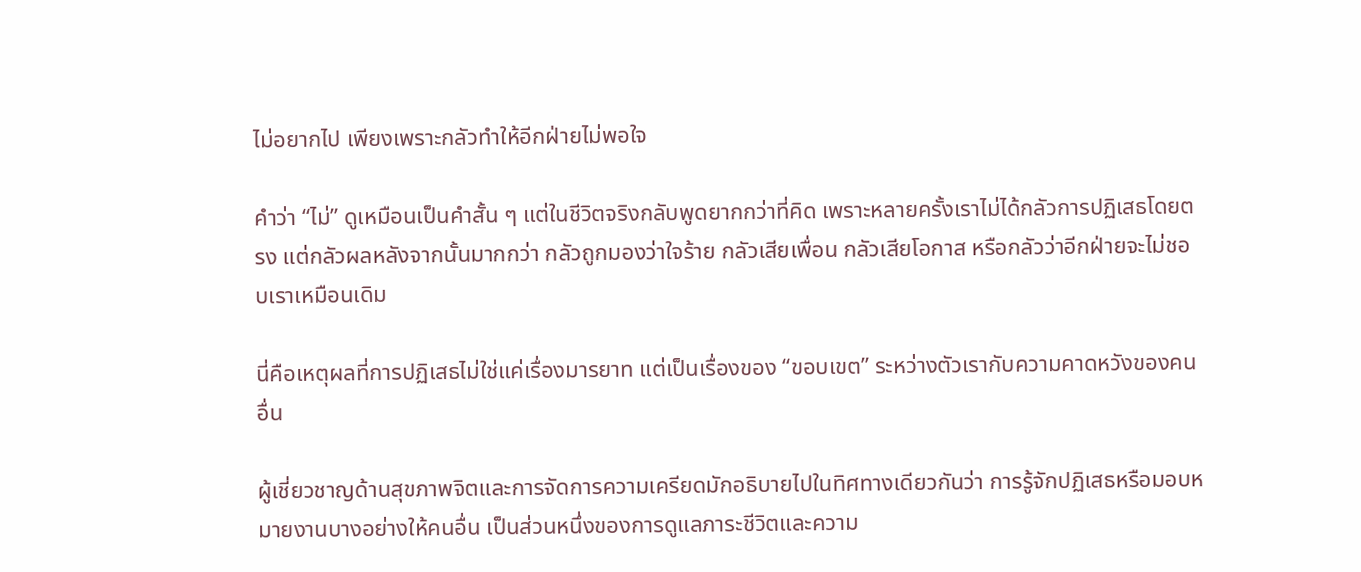ไม่อยากไป เพียงเพราะกลัวทำให้อีกฝ่ายไม่พอใจ

คำว่า “ไม่” ดูเหมือนเป็นคำสั้น ๆ แต่ในชีวิตจริงกลับพูดยากกว่าที่คิด เพราะหลายครั้งเราไม่ได้กลัวการปฏิเสธโดยตรง แต่กลัวผลหลังจากนั้นมากกว่า กลัวถูกมองว่าใจร้าย กลัวเสียเพื่อน กลัวเสียโอกาส หรือกลัวว่าอีกฝ่ายจะไม่ชอบเราเหมือนเดิม

นี่คือเหตุผลที่การปฏิเสธไม่ใช่แค่เรื่องมารยาท แต่เป็นเรื่องของ “ขอบเขต” ระหว่างตัวเรากับความคาดหวังของคนอื่น

ผู้เชี่ยวชาญด้านสุขภาพจิตและการจัดการความเครียดมักอธิบายไปในทิศทางเดียวกันว่า การรู้จักปฏิเสธหรือมอบหมายงานบางอย่างให้คนอื่น เป็นส่วนหนึ่งของการดูแลภาระชีวิตและความ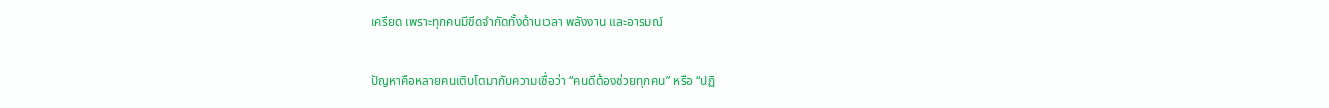เครียด เพราะทุกคนมีขีดจำกัดทั้งด้านเวลา พลังงาน และอารมณ์

ปัญหาคือหลายคนเติบโตมากับความเชื่อว่า “คนดีต้องช่วยทุกคน” หรือ “ปฏิ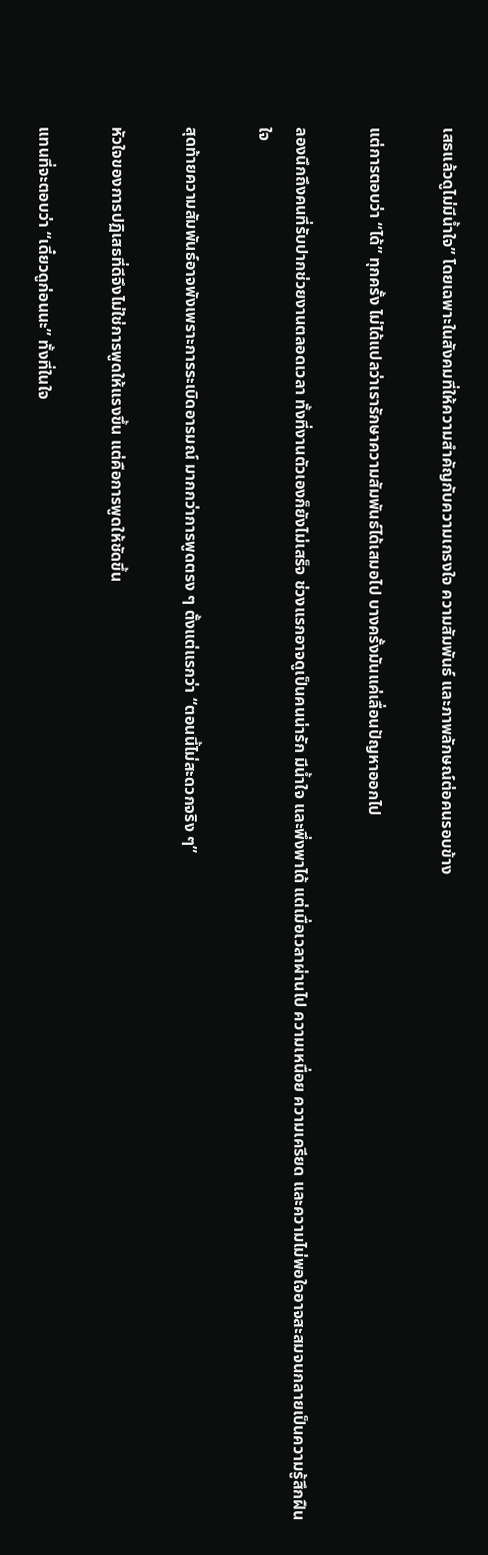เสธแล้วดูไม่มีน้ำใจ” โดยเฉพาะในสังคมที่ให้ความสำคัญกับความเกรงใจ ความสัมพันธ์ และภาพลักษณ์ต่อคนรอบข้าง

แต่การตอบว่า “ได้” ทุกครั้ง ไม่ได้แปลว่าเรารักษาความสัมพันธ์ได้เสมอไป บางครั้งมันแค่เลื่อนปัญหาออกไป

ลองนึกถึงคนที่รับปากช่วยงานตลอดเวลา ทั้งที่งานตัวเองก็ยังไม่เสร็จ ช่วงแรกอาจดูเป็นคนน่ารัก มีน้ำใจ และพึ่งพาได้ แต่เมื่อเวลาผ่านไป ความเหนื่อย ความเครียด และความไม่พอใจอาจสะสมจนกลายเป็นความรู้สึกฝืนใจ

สุดท้ายความสัมพันธ์อาจพังเพราะการระเบิดอารมณ์ มากกว่าการพูดตรง ๆ ตั้งแต่แรกว่า “ตอนนี้ไม่สะดวกจริง ๆ”

หัวใจของการปฏิเสธที่ดีจึงไม่ใช่การพูดให้แรงขึ้น แต่คือการพูดให้ชัดขึ้น

แทนที่จะตอบว่า “เดี๋ยวดูก่อนนะ” ทั้งที่ในใจ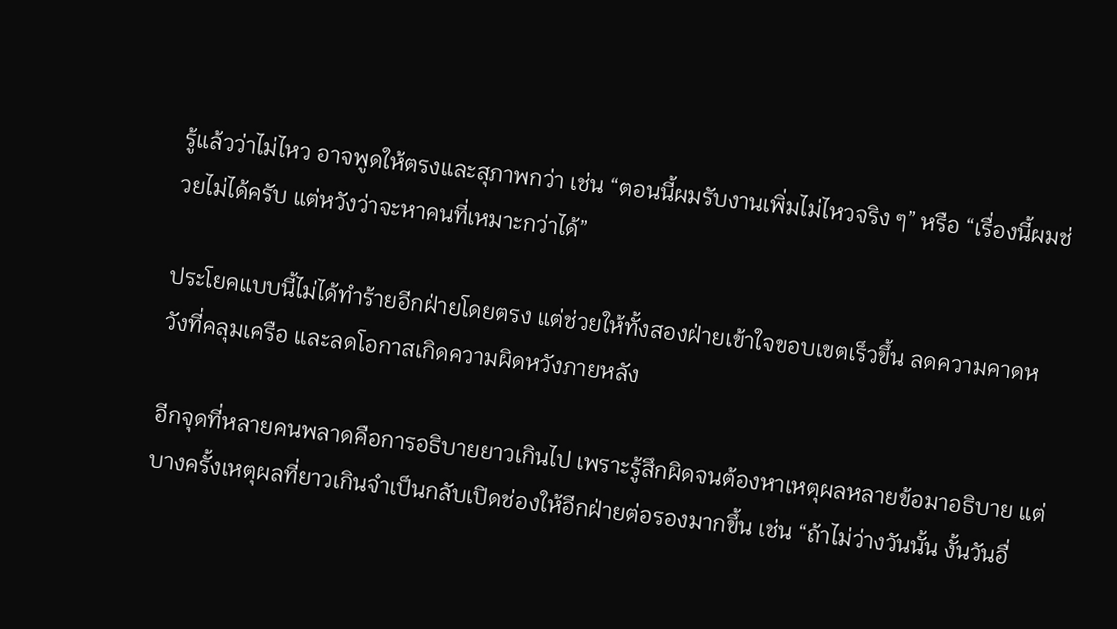รู้แล้วว่าไม่ไหว อาจพูดให้ตรงและสุภาพกว่า เช่น “ตอนนี้ผมรับงานเพิ่มไม่ไหวจริง ๆ” หรือ “เรื่องนี้ผมช่วยไม่ได้ครับ แต่หวังว่าจะหาคนที่เหมาะกว่าได้”

ประโยคแบบนี้ไม่ได้ทำร้ายอีกฝ่ายโดยตรง แต่ช่วยให้ทั้งสองฝ่ายเข้าใจขอบเขตเร็วขึ้น ลดความคาดหวังที่คลุมเครือ และลดโอกาสเกิดความผิดหวังภายหลัง

อีกจุดที่หลายคนพลาดคือการอธิบายยาวเกินไป เพราะรู้สึกผิดจนต้องหาเหตุผลหลายข้อมาอธิบาย แต่บางครั้งเหตุผลที่ยาวเกินจำเป็นกลับเปิดช่องให้อีกฝ่ายต่อรองมากขึ้น เช่น “ถ้าไม่ว่างวันนั้น งั้นวันอื่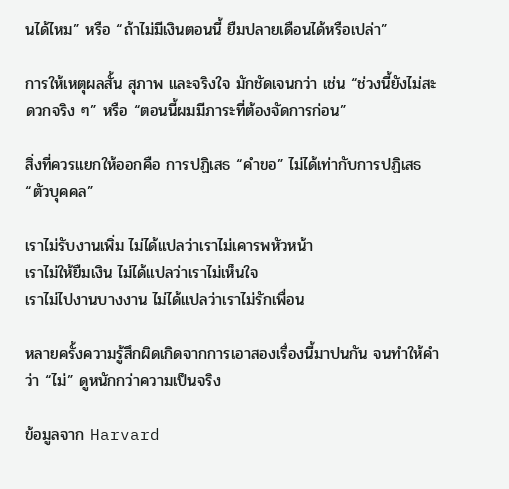นได้ไหม” หรือ “ถ้าไม่มีเงินตอนนี้ ยืมปลายเดือนได้หรือเปล่า”

การให้เหตุผลสั้น สุภาพ และจริงใจ มักชัดเจนกว่า เช่น “ช่วงนี้ยังไม่สะดวกจริง ๆ” หรือ “ตอนนี้ผมมีภาระที่ต้องจัดการก่อน”

สิ่งที่ควรแยกให้ออกคือ การปฏิเสธ “คำขอ” ไม่ได้เท่ากับการปฏิเสธ “ตัวบุคคล”

เราไม่รับงานเพิ่ม ไม่ได้แปลว่าเราไม่เคารพหัวหน้า
เราไม่ให้ยืมเงิน ไม่ได้แปลว่าเราไม่เห็นใจ
เราไม่ไปงานบางงาน ไม่ได้แปลว่าเราไม่รักเพื่อน

หลายครั้งความรู้สึกผิดเกิดจากการเอาสองเรื่องนี้มาปนกัน จนทำให้คำว่า “ไม่” ดูหนักกว่าความเป็นจริง

ข้อมูลจาก Harvard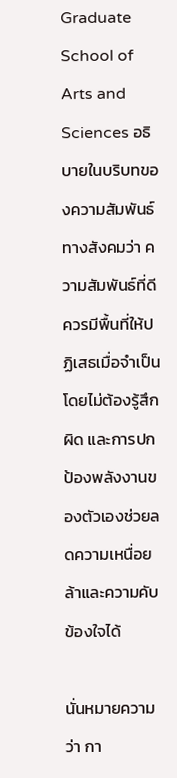Graduate School of Arts and Sciences อธิบายในบริบทของความสัมพันธ์ทางสังคมว่า ความสัมพันธ์ที่ดีควรมีพื้นที่ให้ปฏิเสธเมื่อจำเป็นโดยไม่ต้องรู้สึกผิด และการปกป้องพลังงานของตัวเองช่วยลดความเหนื่อยล้าและความคับข้องใจได้

นั่นหมายความว่า กา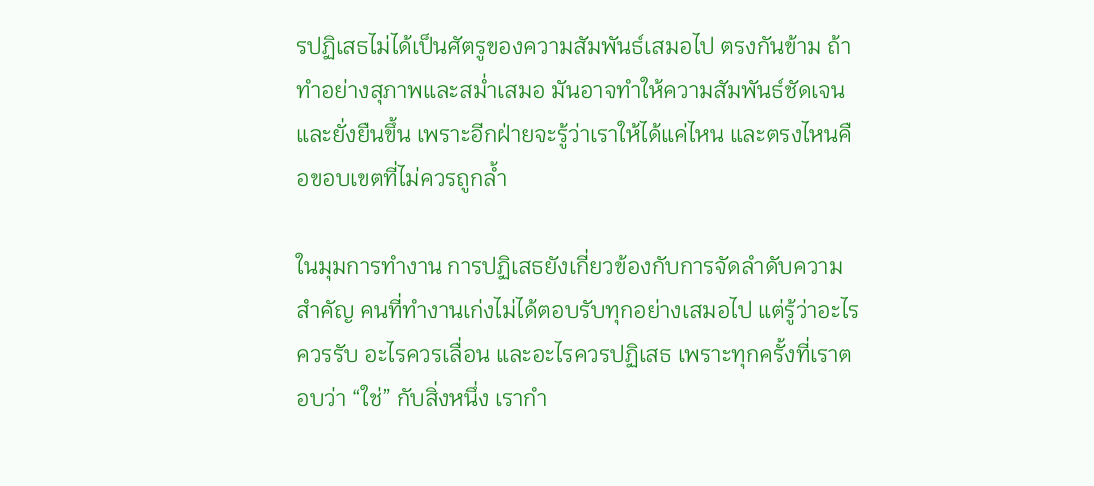รปฏิเสธไม่ได้เป็นศัตรูของความสัมพันธ์เสมอไป ตรงกันข้าม ถ้าทำอย่างสุภาพและสม่ำเสมอ มันอาจทำให้ความสัมพันธ์ชัดเจนและยั่งยืนขึ้น เพราะอีกฝ่ายจะรู้ว่าเราให้ได้แค่ไหน และตรงไหนคือขอบเขตที่ไม่ควรถูกล้ำ

ในมุมการทำงาน การปฏิเสธยังเกี่ยวข้องกับการจัดลำดับความสำคัญ คนที่ทำงานเก่งไม่ได้ตอบรับทุกอย่างเสมอไป แต่รู้ว่าอะไรควรรับ อะไรควรเลื่อน และอะไรควรปฏิเสธ เพราะทุกครั้งที่เราตอบว่า “ใช่” กับสิ่งหนึ่ง เรากำ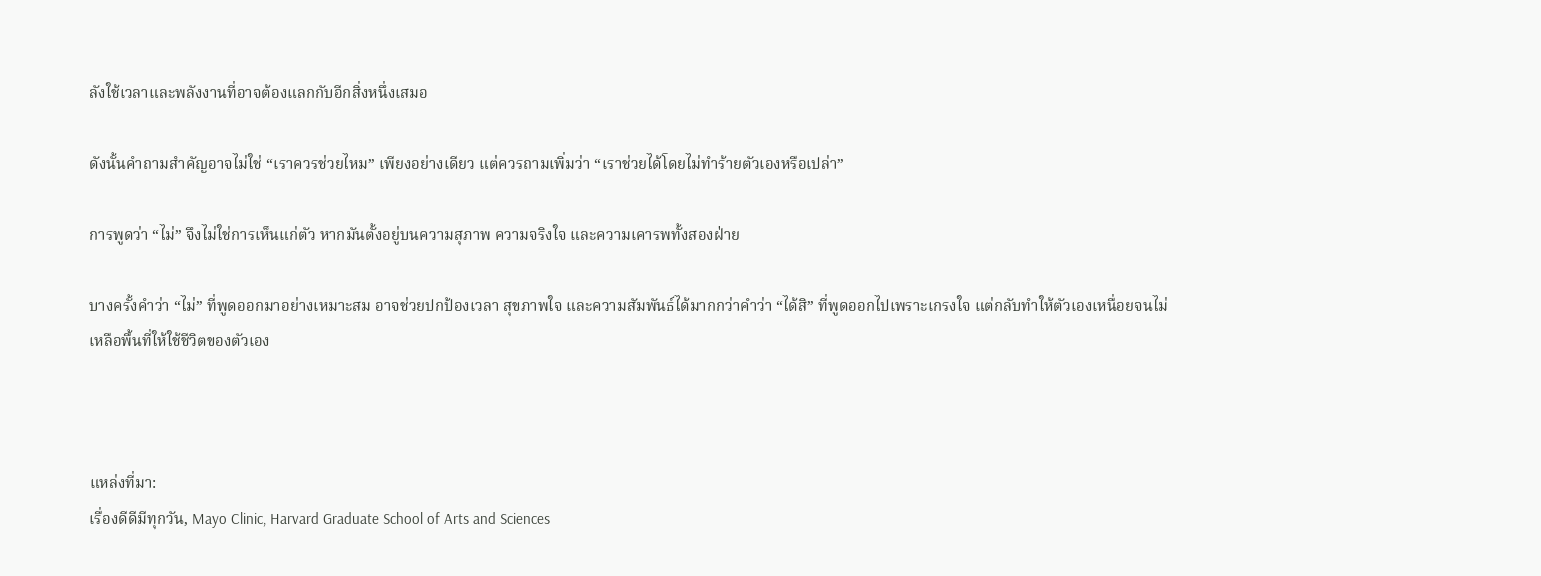ลังใช้เวลาและพลังงานที่อาจต้องแลกกับอีกสิ่งหนึ่งเสมอ

ดังนั้นคำถามสำคัญอาจไม่ใช่ “เราควรช่วยไหม” เพียงอย่างเดียว แต่ควรถามเพิ่มว่า “เราช่วยได้โดยไม่ทำร้ายตัวเองหรือเปล่า”

การพูดว่า “ไม่” จึงไม่ใช่การเห็นแก่ตัว หากมันตั้งอยู่บนความสุภาพ ความจริงใจ และความเคารพทั้งสองฝ่าย

บางครั้งคำว่า “ไม่” ที่พูดออกมาอย่างเหมาะสม อาจช่วยปกป้องเวลา สุขภาพใจ และความสัมพันธ์ได้มากกว่าคำว่า “ได้สิ” ที่พูดออกไปเพราะเกรงใจ แต่กลับทำให้ตัวเองเหนื่อยจนไม่เหลือพื้นที่ให้ใช้ชีวิตของตัวเอง



แหล่งที่มา:
เรื่องดีดีมีทุกวัน, Mayo Clinic, Harvard Graduate School of Arts and Sciences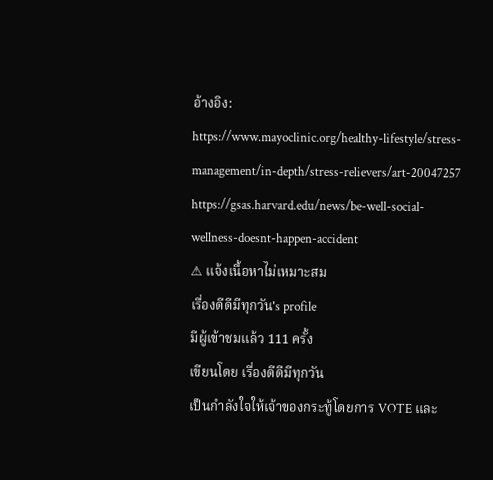อ้างอิง:
https://www.mayoclinic.org/healthy-lifestyle/stress-management/in-depth/stress-relievers/art-20047257
https://gsas.harvard.edu/news/be-well-social-wellness-doesnt-happen-accident
⚠ แจ้งเนื้อหาไม่เหมาะสม
เรื่องดีดีมีทุกวัน's profile
มีผู้เข้าชมแล้ว 111 ครั้ง
เขียนโดย เรื่องดีดีมีทุกวัน
เป็นกำลังใจให้เจ้าของกระทู้โดยการ VOTE และ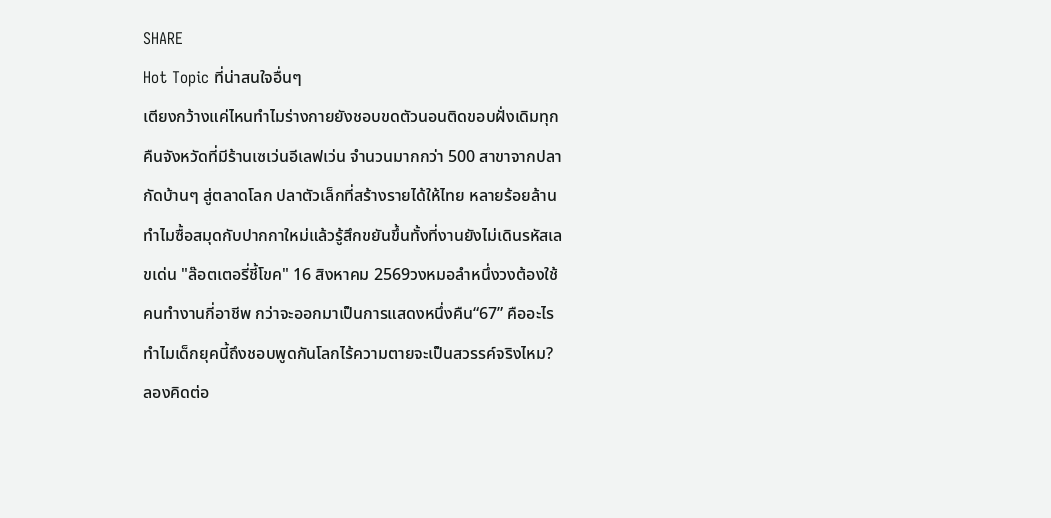SHARE
Hot Topic ที่น่าสนใจอื่นๆ
เตียงกว้างแค่ไหนทำไมร่างกายยังชอบขดตัวนอนติดขอบฝั่งเดิมทุกคืนจังหวัดที่มีร้านเซเว่นอีเลฟเว่น จำนวนมากกว่า 500 สาขาจากปลากัดบ้านๆ สู่ตลาดโลก ปลาตัวเล็กที่สร้างรายได้ให้ไทย หลายร้อยล้านทำไมซื้อสมุดกับปากกาใหม่แล้วรู้สึกขยันขึ้นทั้งที่งานยังไม่เดินรหัสเลขเด่น "ล๊อตเตอรี่ชี้โขค" 16 สิงหาคม 2569วงหมอลำหนึ่งวงต้องใช้คนทำงานกี่อาชีพ กว่าจะออกมาเป็นการแสดงหนึ่งคืน“67” คืออะไร ทำไมเด็กยุคนี้ถึงชอบพูดกันโลกไร้ความตายจะเป็นสวรรค์จริงไหม? ลองคิดต่อ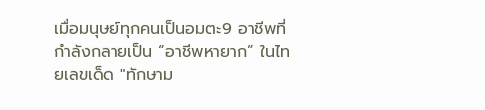เมื่อมนุษย์ทุกคนเป็นอมตะ9 อาชีพที่กำลังกลายเป็น “อาชีพหายาก” ในไทยเลขเด็ด "ทักษาม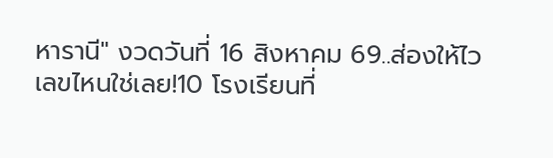หารานี" งวดวันที่ 16 สิงหาคม 69..ส่องให้ไว เลขไหนใช่เลย!10 โรงเรียนที่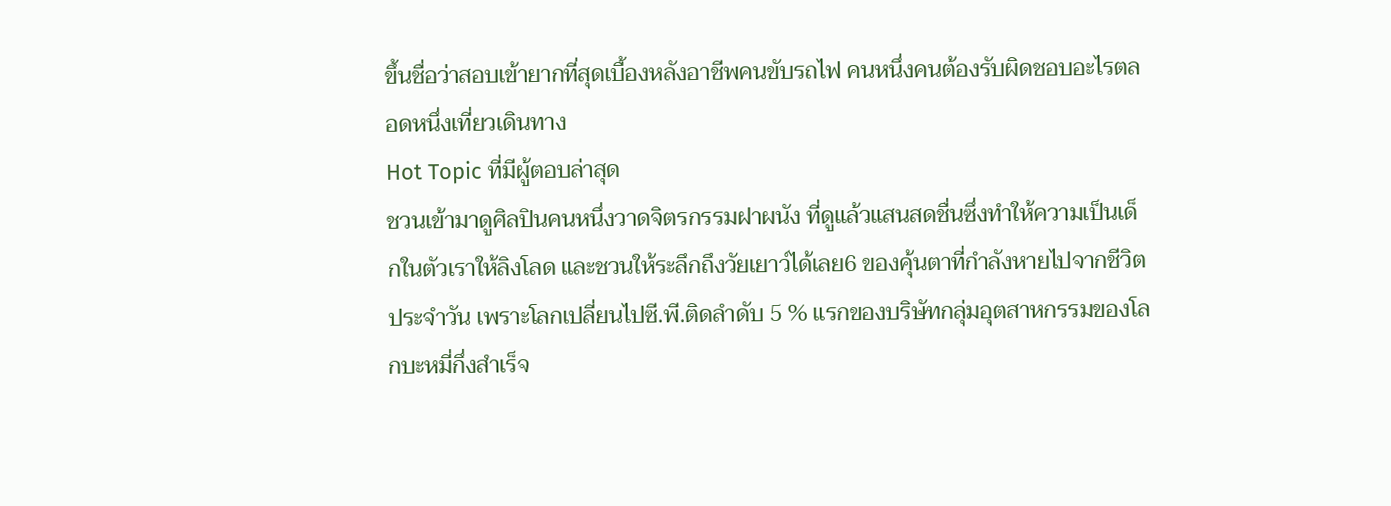ขึ้นชื่อว่าสอบเข้ายากที่สุดเบื้องหลังอาชีพคนขับรถไฟ คนหนึ่งคนต้องรับผิดชอบอะไรตลอดหนึ่งเที่ยวเดินทาง
Hot Topic ที่มีผู้ตอบล่าสุด
ชวนเข้ามาดูศิลปินคนหนึ่งวาดจิตรกรรมฝาผนัง ที่ดูแล้วแสนสดชื่นซึ่งทำให้ความเป็นเด็กในตัวเราให้ลิงโลด และชวนให้ระลึกถึงวัยเยาว์ได้เลย6 ของคุ้นตาที่กำลังหายไปจากชีวิตประจำวัน เพราะโลกเปลี่ยนไปซี.พี.ติดลำดับ 5 % แรกของบริษัทกลุ่มอุตสาหกรรมของโลกบะหมี่กึ่งสำเร็จ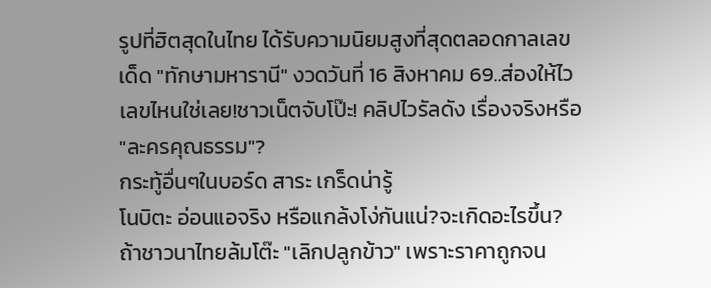รูปที่ฮิตสุดในไทย ได้รับความนิยมสูงที่สุดตลอดกาลเลขเด็ด "ทักษามหารานี" งวดวันที่ 16 สิงหาคม 69..ส่องให้ไว เลขไหนใช่เลย!ชาวเน็ตจับโป๊ะ! คลิปไวรัลดัง เรื่องจริงหรือ "ละครคุณธรรม"?
กระทู้อื่นๆในบอร์ด สาระ เกร็ดน่ารู้
โนบิตะ อ่อนแอจริง หรือแกล้งโง่กันแน่?จะเกิดอะไรขึ้น? ถ้าชาวนาไทยล้มโต๊ะ "เลิกปลูกข้าว" เพราะราคาถูกจน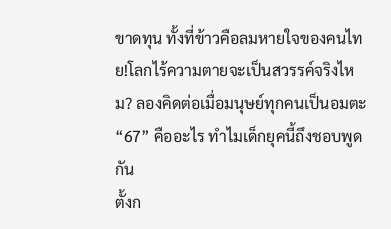ขาดทุน ทั้งที่ข้าวคือลมหายใจของคนไทย!โลกไร้ความตายจะเป็นสวรรค์จริงไหม? ลองคิดต่อเมื่อมนุษย์ทุกคนเป็นอมตะ“67” คืออะไร ทำไมเด็กยุคนี้ถึงชอบพูดกัน
ตั้งก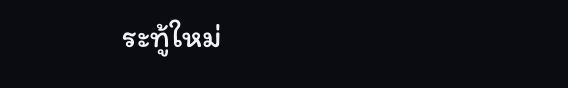ระทู้ใหม่